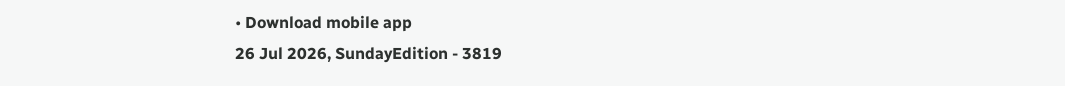• Download mobile app
26 Jul 2026, SundayEdition - 3819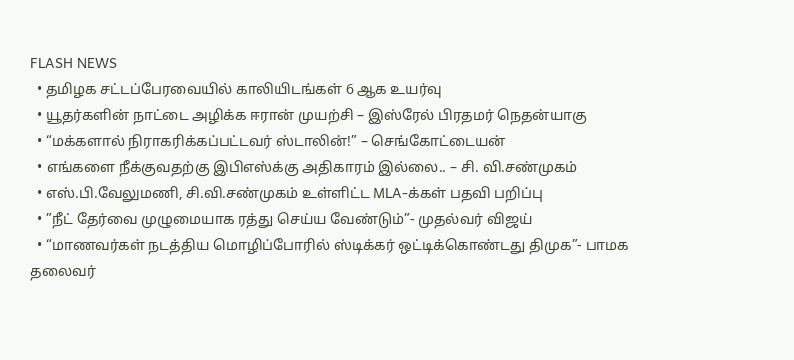FLASH NEWS
  • தமிழக சட்டப்பேரவையில் காலியிடங்கள் 6 ஆக உயர்வு
  • யூதர்களின் நாட்டை அழிக்க ஈரான் முயற்சி – இஸ்ரேல் பிரதமர் நெதன்யாகு
  • “மக்களால் நிராகரிக்கப்பட்டவர் ஸ்டாலின்!” – செங்கோட்டையன்
  • எங்களை நீக்குவதற்கு இபிஎஸ்க்கு அதிகாரம் இல்லை.. – சி. வி.சண்முகம்
  • எஸ்.பி.வேலுமணி, சி.வி.சண்முகம் உள்ளிட்ட MLA-க்கள் பதவி பறிப்பு
  • ”நீட் தேர்வை முழுமையாக ரத்து செய்ய வேண்டும்”- முதல்வர் விஜய்
  • “மாணவர்கள் நடத்திய மொழிப்போரில் ஸ்டிக்கர் ஒட்டிக்கொண்டது திமுக”- பாமக தலைவர்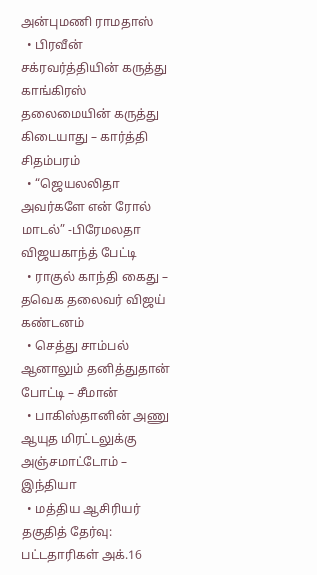அன்புமணி ராமதாஸ்
  • பிரவீன் சக்ரவர்த்தியின் கருத்து காங்கிரஸ் தலைமையின் கருத்து கிடையாது – கார்த்தி சிதம்பரம்
  • “ஜெயலலிதா அவர்களே என் ரோல் மாடல்” -பிரேமலதா விஜயகாந்த் பேட்டி
  • ராகுல் காந்தி கைது – தவெக தலைவர் விஜய் கண்டனம்
  • செத்து சாம்பல் ஆனாலும் தனித்துதான் போட்டி – சீமான்
  • பாகிஸ்தானின் அணு ஆயுத மிரட்டலுக்கு அஞ்சமாட்டோம் – இந்தியா
  • மத்திய ஆசிரியர் தகுதித் தேர்வு: பட்டதாரிகள் அக்.16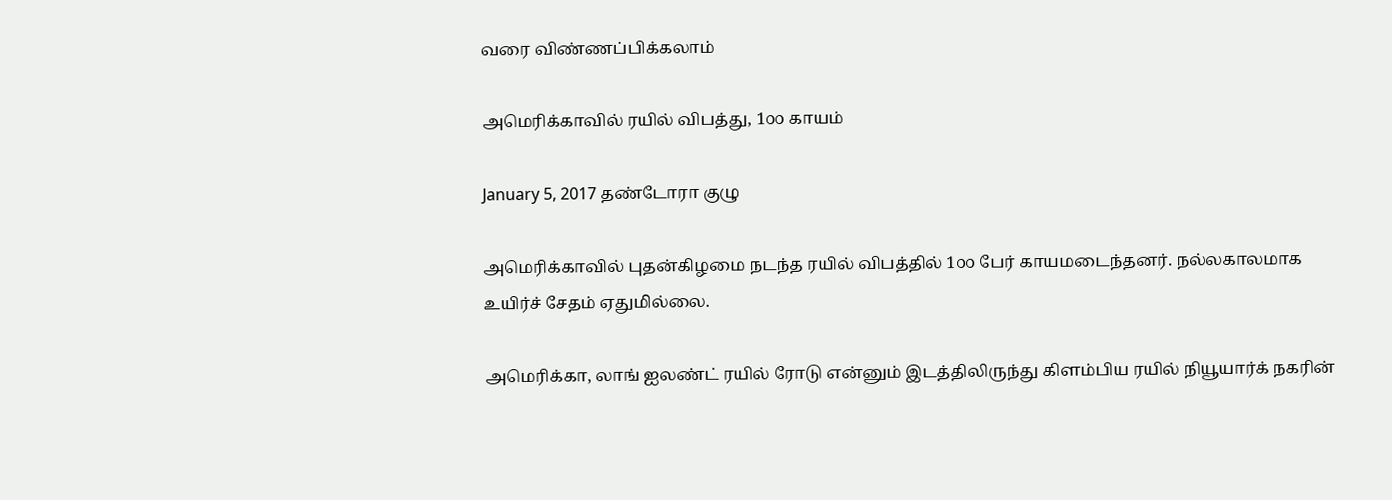வரை விண்ணப்பிக்கலாம்

அமெரிக்காவில் ரயில் விபத்து, 1௦௦ காயம்

January 5, 2017 தண்டோரா குழு

அமெரிக்காவில் புதன்கிழமை நடந்த ரயில் விபத்தில் 1௦௦ பேர் காயமடைந்தனர். நல்லகாலமாக உயிர்ச் சேதம் ஏதுமில்லை.

அமெரிக்கா, லாங் ஐலண்ட் ரயில் ரோடு என்னும் இடத்திலிருந்து கிளம்பிய ரயில் நியூயார்க் நகரின்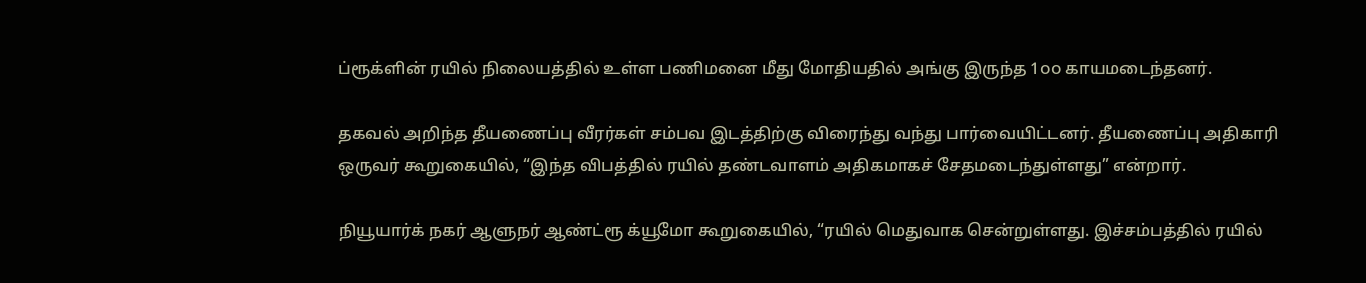ப்ரூக்ளின் ரயில் நிலையத்தில் உள்ள பணிமனை மீது மோதியதில் அங்கு இருந்த 1௦௦ காயமடைந்தனர்.

தகவல் அறிந்த தீயணைப்பு வீரர்கள் சம்பவ இடத்திற்கு விரைந்து வந்து பார்வையிட்டனர். தீயணைப்பு அதிகாரி ஒருவர் கூறுகையில், “இந்த விபத்தில் ரயில் தண்டவாளம் அதிகமாகச் சேதமடைந்துள்ளது” என்றார்.

நியூயார்க் நகர் ஆளுநர் ஆண்ட்ரூ க்யூமோ கூறுகையில், “ரயில் மெதுவாக சென்றுள்ளது. இச்சம்பத்தில் ரயில்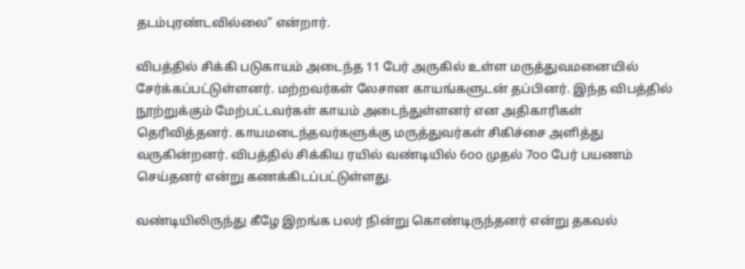தடம்புரண்டவில்லை” என்றார்.

விபத்தில் சிக்கி படுகாயம் அடைந்த 11 பேர் அருகில் உள்ள மருத்துவமனையில் சேர்க்கப்பட்டுள்ளனர். மற்றவர்கள் லேசான காயங்களுடன் தப்பினர். இந்த விபத்தில் நூற்றுக்கும் மேற்பட்டவர்கள் காயம் அடைந்துள்ளனர் என அதிகாரிகள் தெரிவித்தனர். காயமடைந்தவர்களுக்கு மருத்துவர்கள் சிகிச்சை அளித்து வருகின்றனர். விபத்தில் சிக்கிய ரயில் வண்டியில் 6௦௦ முதல் 7௦௦ பேர் பயணம் செய்தனர் என்று கணக்கிடப்பட்டுள்ளது.

வண்டியிலிருந்து கீழே இறங்க பலர் நின்று கொண்டிருந்தனர் என்று தகவல்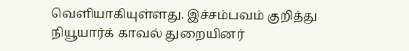வெளியாகியுள்ளது. இச்சம்பவம் குறித்து நியூயார்க் காவல் துறையினர்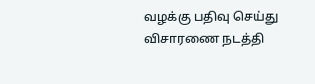வழக்கு பதிவு செய்து விசாரணை நடத்தி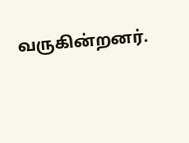வருகின்றனர்.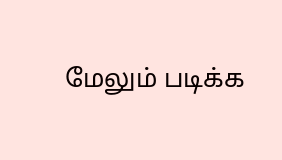மேலும் படிக்க